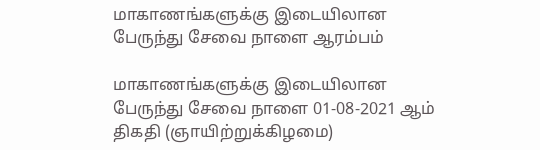மாகாணங்களுக்கு இடையிலான பேருந்து சேவை நாளை ஆரம்பம்

மாகாணங்களுக்கு இடையிலான பேருந்து சேவை நாளை 01-08-2021 ஆம் திகதி (ஞாயிற்றுக்கிழமை)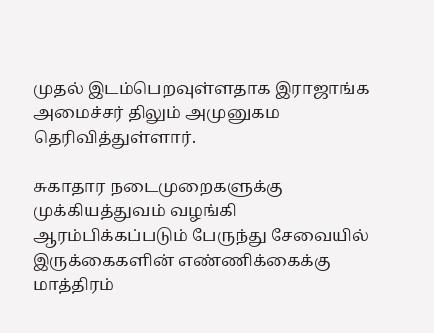முதல் இடம்பெறவுள்ளதாக இராஜாங்க அமைச்சர் திலும் அமுனுகம தெரிவித்துள்ளார்.

சுகாதார நடைமுறைகளுக்கு முக்கியத்துவம் வழங்கி ஆரம்பிக்கப்படும் பேருந்து சேவையில் இருக்கைகளின் எண்ணிக்கைக்கு மாத்திரம்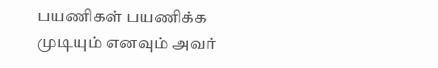பயணிகள் பயணிக்க முடியும் எனவும் அவர்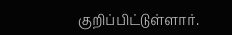குறிப்பிட்டுள்ளார்.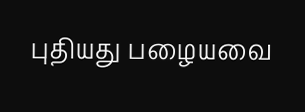புதியது பழையவை